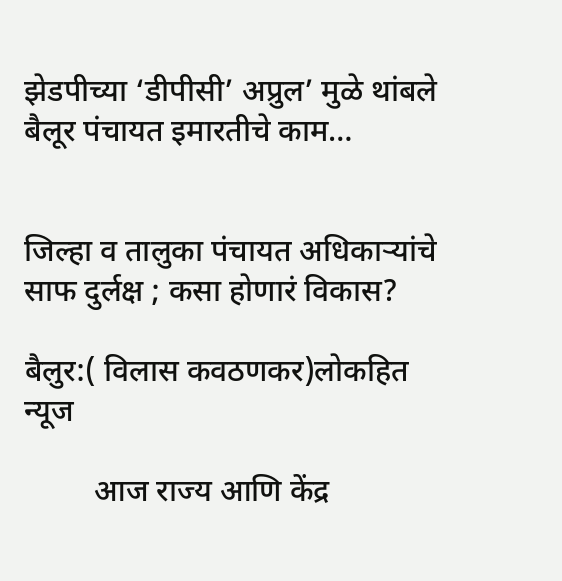झेडपीच्या ‘डीपीसी’ अप्रुल’ मुळे थांबले बैलूर पंचायत इमारतीचे काम…


जिल्हा व तालुका पंचायत अधिकाऱ्यांचे साफ दुर्लक्ष ; कसा होणारं विकास?

बैलुर:( विलास कवठणकर)लोकहित न्यूज

         आज राज्य आणि केंद्र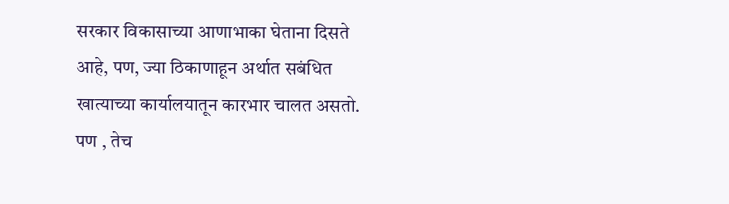सरकार विकासाच्या आणाभाका घेताना दिसते आहे, पण, ज्या ठिकाणाहून अर्थात सबंधित खात्याच्या कार्यालयातून कारभार चालत असतो. पण , तेच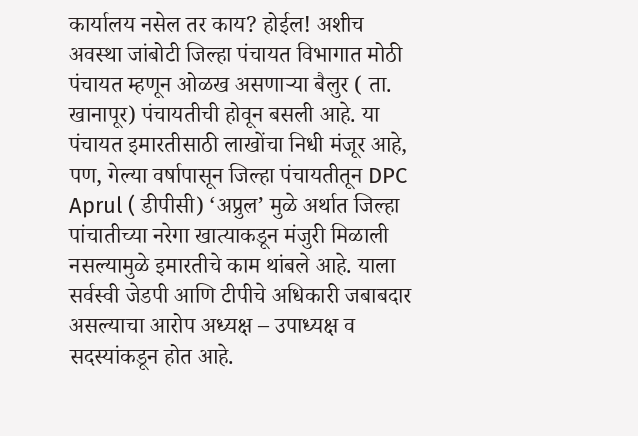कार्यालय नसेल तर काय? होईल! अशीच अवस्था जांबोटी जिल्हा पंचायत विभागात मोठी पंचायत म्हणून ओळख असणाऱ्या बैलुर ( ता. खानापूर) पंचायतीची होवून बसली आहे. या पंचायत इमारतीसाठी लाखोंचा निधी मंजूर आहे, पण, गेल्या वर्षापासून जिल्हा पंचायतीतून DPC Aprul ( डीपीसी) ‘अप्रुल’ मुळे अर्थात जिल्हा पांचातीच्या नरेगा खात्याकडून मंजुरी मिळाली नसल्यामुळे इमारतीचे काम थांबले आहे. याला सर्वस्वी जेडपी आणि टीपीचे अधिकारी जबाबदार असल्याचा आरोप अध्यक्ष – उपाध्यक्ष व सदस्यांकडून होत आहे.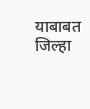याबाबत जिल्हा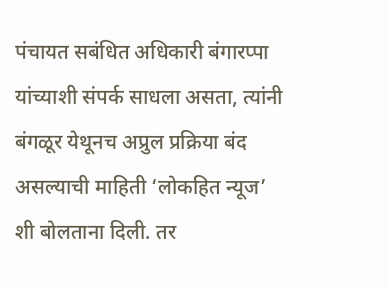पंचायत सबंधित अधिकारी बंगारप्पा यांच्याशी संपर्क साधला असता, त्यांनी बंगळूर येथूनच अप्रुल प्रक्रिया बंद असल्याची माहिती ‘लोकहित न्यूज’ शी बोलताना दिली. तर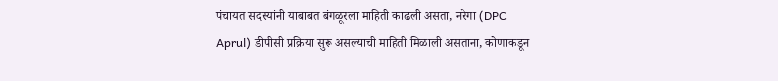पंचायत सदस्यांनी याबाबत बंगळूरला माहिती काढली असता, नरेगा (DPC Aprul) डीपीसी प्रक्रिया सुरू असल्याची माहिती मिळाली असताना, कोणाकडून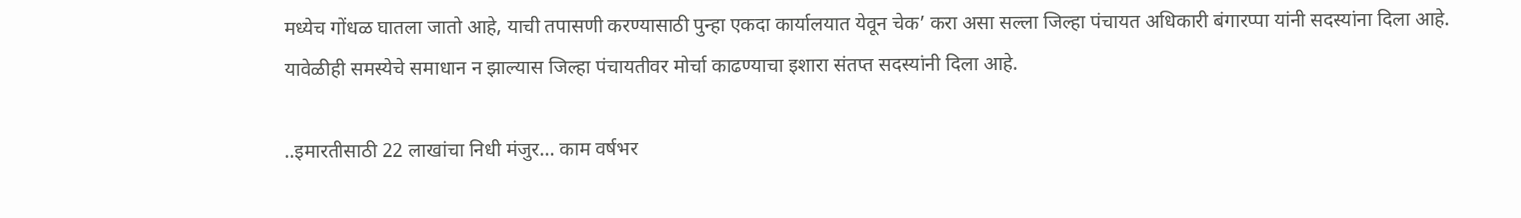मध्येच गोंधळ घातला जातो आहे, याची तपासणी करण्यासाठी पुन्हा एकदा कार्यालयात येवून चेक’ करा असा सल्ला जिल्हा पंचायत अधिकारी बंगारप्पा यांनी सदस्यांना दिला आहे. यावेळीही समस्येचे समाधान न झाल्यास जिल्हा पंचायतीवर मोर्चा काढण्याचा इशारा संतप्त सदस्यांनी दिला आहे.

..इमारतीसाठी 22 लाखांचा निधी मंजुर… काम वर्षभर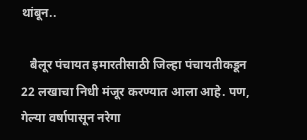थांबून..

   बैलूर पंचायत इमारतीसाठी जिल्हा पंचायतीकडून 22 लखाचा निधी मंजूर करण्यात आला आहे. पण, गेल्या वर्षापासून नरेगा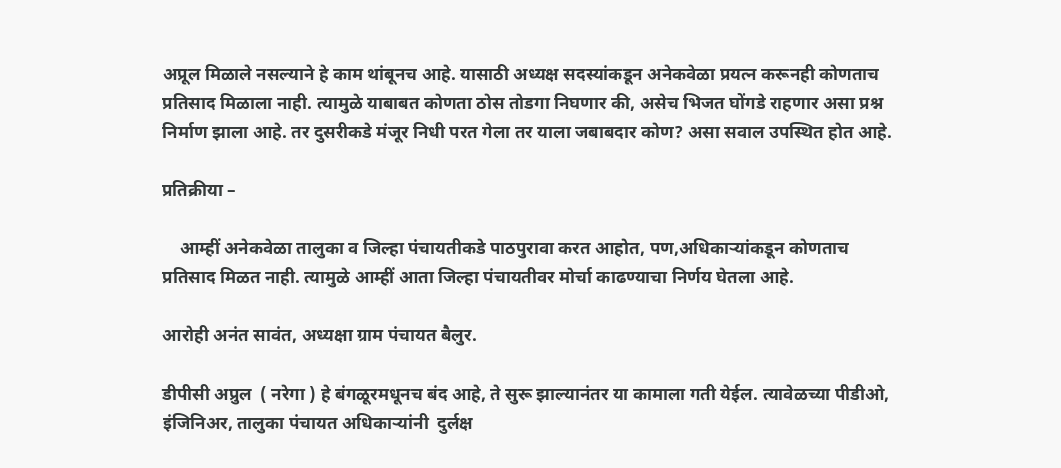अप्रूल मिळाले नसल्याने हे काम थांबूनच आहे. यासाठी अध्यक्ष सदस्यांकडून अनेकवेळा प्रयत्न करूनही कोणताच प्रतिसाद मिळाला नाही. त्यामुळे याबाबत कोणता ठोस तोडगा निघणार की, असेच भिजत घोंगडे राहणार असा प्रश्न निर्माण झाला आहे. तर दुसरीकडे मंजूर निधी परत गेला तर याला जबाबदार कोण? असा सवाल उपस्थित होत आहे.

प्रतिक्रीया –

    आम्हीं अनेकवेळा तालुका व जिल्हा पंचायतीकडे पाठपुरावा करत आहोत, पण,अधिकाऱ्यांकडून कोणताच प्रतिसाद मिळत नाही. त्यामुळे आम्हीं आता जिल्हा पंचायतीवर मोर्चा काढण्याचा निर्णय घेतला आहे.

आरोही अनंत सावंत, अध्यक्षा ग्राम पंचायत बैलुर.

डीपीसी अप्रुल  ( नरेगा ) हे बंगळूरमधूनच बंद आहे, ते सुरू झाल्यानंतर या कामाला गती येईल. त्यावेळच्या पीडीओ, इंजिनिअर, तालुका पंचायत अधिकाऱ्यांनी  दुर्लक्ष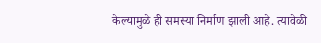केल्यामुळे ही समस्या निर्माण झाली आहे. त्यावेळी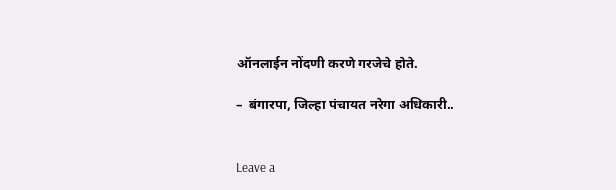ऑनलाईन नोंदणी करणे गरजेचे होते.

–  बंगारपा, जिल्हा पंचायत नरेगा अधिकारी..


Leave a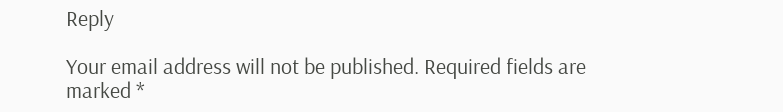Reply

Your email address will not be published. Required fields are marked *